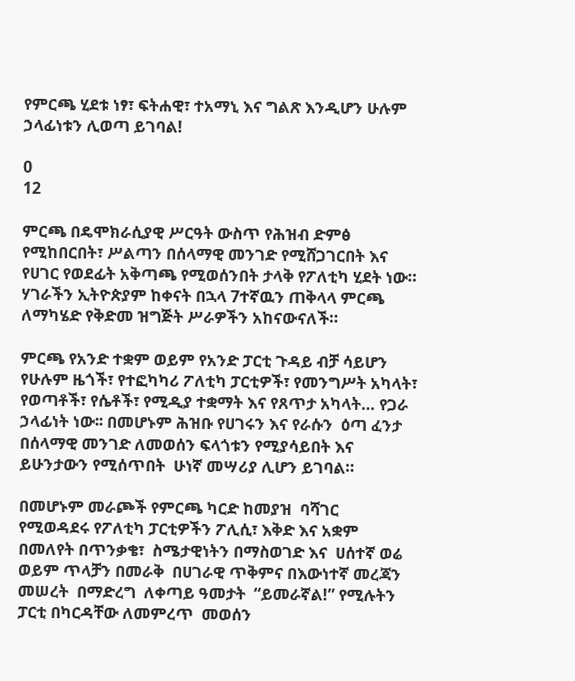የምርጫ ሂደቱ ነፃ፣ ፍትሐዊ፣ ተአማኒ እና ግልጽ እንዲሆን ሁሉም ኃላፊነቱን ሊወጣ ይገባል!

0
12

ምርጫ በዴሞክራሲያዊ ሥርዓት ውስጥ የሕዝብ ድምፅ የሚከበርበት፣ ሥልጣን በሰላማዊ መንገድ የሚሸጋገርበት እና የሀገር የወደፊት አቅጣጫ የሚወሰንበት ታላቅ የፖለቲካ ሂደት ነው። ሃገራችን ኢትዮጵያም ከቀናት በኋላ 7ተኛዉን ጠቅላላ ምርጫ ለማካሄድ የቅድመ ዝግጅት ሥራዎችን አከናውናለች።

ምርጫ የአንድ ተቋም ወይም የአንድ ፓርቲ ጉዳይ ብቻ ሳይሆን የሁሉም ዜጎች፣ የተፎካካሪ ፖለቲካ ፓርቲዎች፣ የመንግሥት አካላት፣ የወጣቶች፣ የሴቶች፣ የሚዲያ ተቋማት እና የጸጥታ አካላት… የጋራ ኃላፊነት ነው፡፡ በመሆኑም ሕዝቡ የሀገሩን እና የራሱን  ዕጣ ፈንታ በሰላማዊ መንገድ ለመወሰን ፍላጎቱን የሚያሳይበት እና  ይሁንታውን የሚሰጥበት  ሁነኛ መሣሪያ ሊሆን ይገባል።

በመሆኑም መራጮች የምርጫ ካርድ ከመያዝ  ባሻገር   የሚወዳደሩ የፖለቲካ ፓርቲዎችን ፖሊሲ፣ እቅድ እና አቋም በመለየት በጥንቃቄ፣  ስሜታዊነትን በማስወገድ እና  ሀሰተኛ ወሬ ወይም ጥላቻን በመራቅ  በሀገራዊ ጥቅምና በእውነተኛ መረጃን መሠረት  በማድረግ  ለቀጣይ ዓመታት  “ይመራኛል!” የሚሉትን ፓርቲ በካርዳቸው ለመምረጥ  መወሰን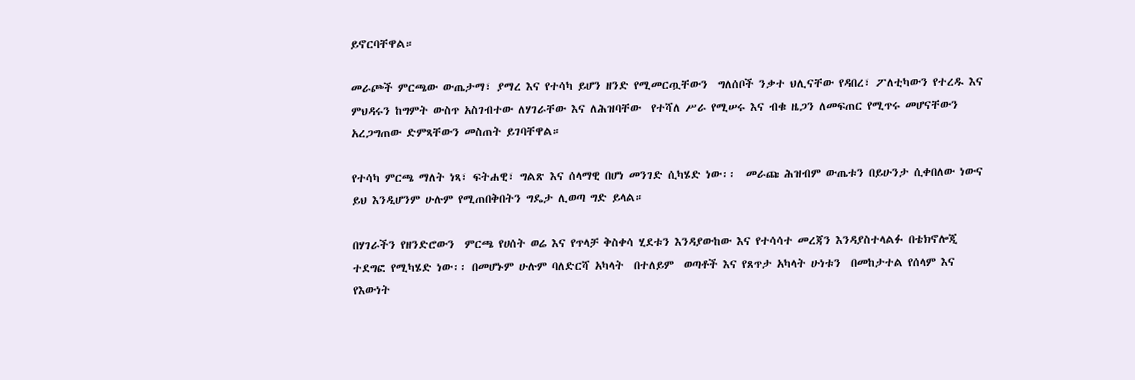ይኖርባቸዋል።

መራጮች ምርጫው ውጤታማ፣ ያማረ እና የተሳካ ይሆን ዘንድ የሚመርጧቸውን  ግለሰቦች ንቃተ ህሊናቸው የዳበረ፣ ፖለቲካውን የተረዱ እና ምህዳሩን ከግምት ውስጥ አስገብተው ለሃገራቸው እና ለሕዝባቸው  የተሻለ ሥራ የሚሠሩ እና ብቁ ዜጋን ለመፍጠር የሚጥሩ መሆናቸውን አረጋግጠው ድምጻቸውን መስጠት ይገባቸዋል።

የተሳካ ምርጫ ማለት ነጻ፣ ፍትሐዊ፣ ግልጽ እና ሰላማዊ በሆነ መንገድ ሲካሄድ ነው፡፡  መራጩ ሕዝብም ውጤቱን በይሁንታ ሲቀበለው ነውና ይህ እንዲሆንም ሁሉም የሚጠበቅበትን ግዴታ ሊወጣ ግድ ይላል።

በሃገራችን የዘንድሮውን  ምርጫ የሀሰት ወሬ እና የጥላቻ ቅስቀሳ ሂደቱን እንዳያውከው እና የተሳሳተ መረጃን እንዳያስተላልፉ በቴክኖሎጂ ተደግፎ የሚካሄድ ነው፡፡ በመሆኑም ሁሉም ባለድርሻ አካላት  በተለይም  ወጣቶች እና የጸጥታ አካላት ሁነቱን  በመከታተል የሰላም እና የእውነት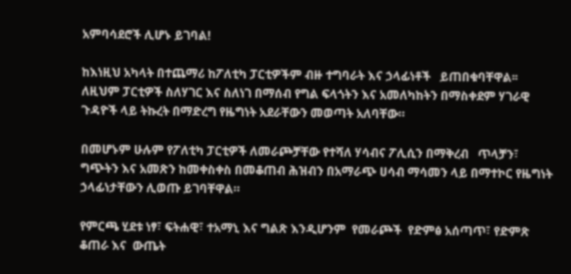አምባሳደሮች ሊሆኑ ይገባል!

ከእነዚህ አካላት በተጨማሪ ከፖለቲካ ፓርቲዎችም ብዙ ተግባራት እና ኃላፊነቶች   ይጠበቁባቸዋል፡፡ ለዚህም ፓርቲዎች ስለሃገር እና ስለነገ በማሰብ የግል ፍላጎትን እና አመለካከትን በማስቀደም ሃገራዊ ጉዳዮች ላይ ትኩረት በማድረግ የዜግነት አደራቸውን መወጣት አለባቸው።

በመሆኑም ሁሉም የፖለቲካ ፓርቲዎች ለመራጮቻቸው የተሻለ ሃሳብና ፖሊሲን በማቅረብ   ጥላቻን፣ ግጭትን እና አመጽን ከመቀስቀስ በመቆጠብ ሕዝብን በአማራጭ ሀሳብ ማሳመን ላይ በማተኮር የዜግነት ኃላፊነታቸውን ሊወጡ ይገባቸዋል።

የምርጫ ሂደቱ ነፃ፣ ፍትሐዊ፣ ተአማኒ እና ግልጽ እንዲሆንም  የመራጮች  የድምፅ አሰጣጥ፣ የድምጽ ቆጠራ እና  ውጤት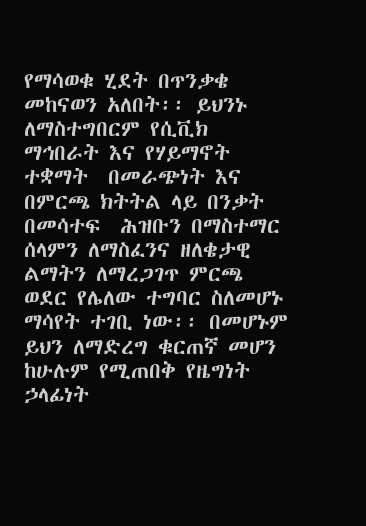የማሳወቁ ሂደት በጥንቃቄ መከናወን አለበት፡፡ ይህንኑ ለማስተግበርም የሲቪክ ማኅበራት እና የሃይማኖት ተቋማት  በመራጭነት እና  በምርጫ ክትትል ላይ በንቃት በመሳተፍ  ሕዝቡን በማስተማር ሰላምን ለማስፈንና ዘለቄታዊ ልማትን ለማረጋገጥ ምርጫ ወደር የሌለው ተግባር ስለመሆኑ ማሳየት ተገቢ ነው፡፡ በመሆኑም ይህን ለማድረግ ቁርጠኛ መሆን ከሁሉም የሚጠበቅ የዜግነት ኃላፊነት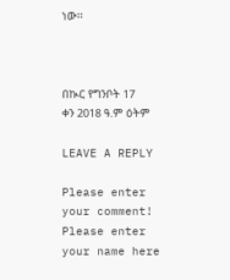ነው፡፡



በኲር የግንቦት 17   ቀን 2018 ዓ.ም ዕትም

LEAVE A REPLY

Please enter your comment!
Please enter your name here